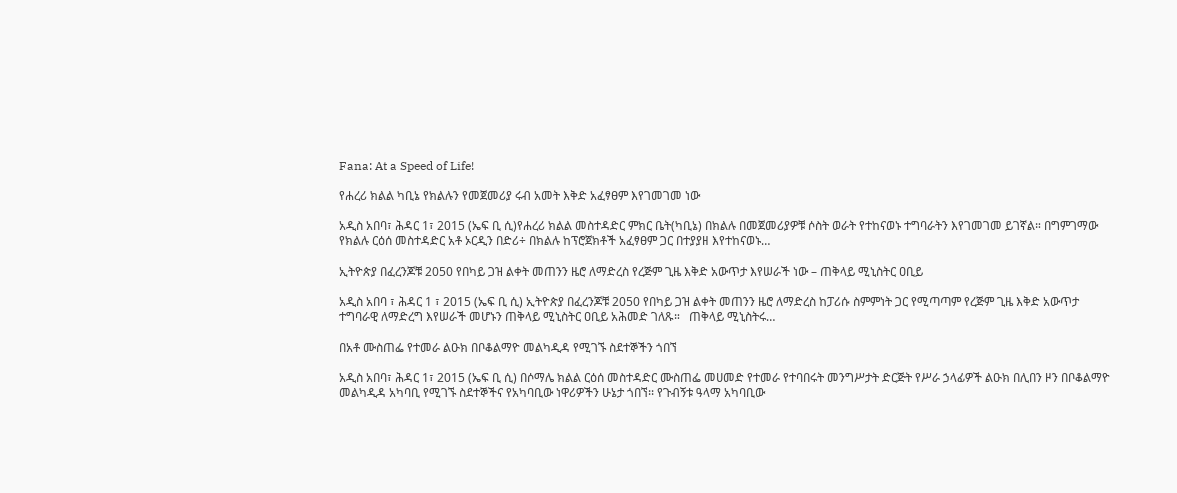Fana: At a Speed of Life!

የሐረሪ ክልል ካቢኔ የክልሉን የመጀመሪያ ሩብ አመት እቅድ አፈፃፀም እየገመገመ ነው

አዲስ አበባ፣ ሕዳር 1፣ 2015 (ኤፍ ቢ ሲ)የሐረሪ ክልል መስተዳድር ምክር ቤት(ካቢኔ) በክልሉ በመጀመሪያዎቹ ሶስት ወራት የተከናወኑ ተግባራትን እየገመገመ ይገኛል። በግምገማው የክልሉ ርዕሰ መስተዳድር አቶ ኦርዲን በድሪ÷ በክልሉ ከፕሮጀክቶች አፈፃፀም ጋር በተያያዘ እየተከናወኑ…

ኢትዮጵያ በፈረንጆቹ 2050 የበካይ ጋዝ ልቀት መጠንን ዜሮ ለማድረስ የረጅም ጊዜ እቅድ አውጥታ እየሠራች ነው – ጠቅላይ ሚኒስትር ዐቢይ

አዲስ አበባ ፣ ሕዳር 1 ፣ 2015 (ኤፍ ቢ ሲ) ኢትዮጵያ በፈረንጆቹ 2050 የበካይ ጋዝ ልቀት መጠንን ዜሮ ለማድረስ ከፓሪሱ ስምምነት ጋር የሚጣጣም የረጅም ጊዜ እቅድ አውጥታ ተግባራዊ ለማድረግ እየሠራች መሆኑን ጠቅላይ ሚኒስትር ዐቢይ አሕመድ ገለጹ።   ጠቅላይ ሚኒስትሩ…

በአቶ ሙስጠፌ የተመራ ልዑክ በቦቆልማዮ መልካዲዳ የሚገኙ ስደተኞችን ጎበኘ

አዲስ አበባ፣ ሕዳር 1፣ 2015 (ኤፍ ቢ ሲ) በሶማሌ ክልል ርዕሰ መስተዳድር ሙስጠፌ መሀመድ የተመራ የተባበሩት መንግሥታት ድርጅት የሥራ ኃላፊዎች ልዑክ በሊበን ዞን በቦቆልማዮ መልካዲዳ አካባቢ የሚገኙ ስደተኞችና የአካባቢው ነዋሪዎችን ሁኔታ ጎበኘ፡፡ የጉብኝቱ ዓላማ አካባቢው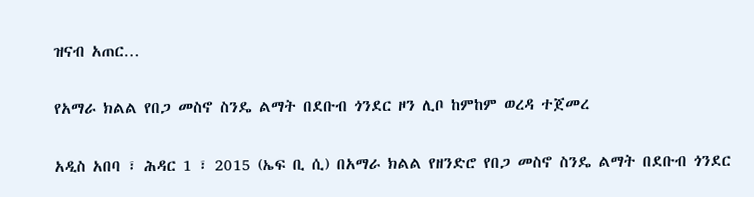ዝናብ አጠር…

የአማራ ክልል የበጋ መስኖ ስንዴ ልማት በደቡብ ጎንደር ዞን ሊቦ ከምከም ወረዳ ተጀመረ

አዲስ አበባ ፣ ሕዳር 1 ፣ 2015 (ኤፍ ቢ ሲ) በአማራ ክልል የዘንድሮ የበጋ መስኖ ስንዴ ልማት በደቡብ ጎንደር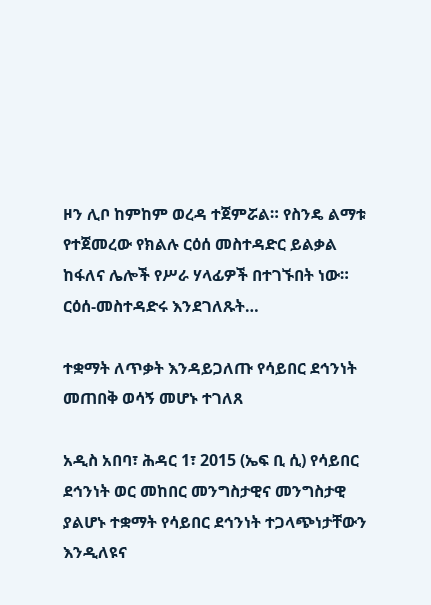ዞን ሊቦ ከምከም ወረዳ ተጀምሯል። የስንዴ ልማቱ የተጀመረው የክልሉ ርዕሰ መስተዳድር ይልቃል ከፋለና ሌሎች የሥራ ሃላፊዎች በተገኙበት ነው። ርዕሰ-መስተዳድሩ እንደገለጹት…

ተቋማት ለጥቃት እንዳይጋለጡ የሳይበር ደኅንነት መጠበቅ ወሳኝ መሆኑ ተገለጸ

አዲስ አበባ፣ ሕዳር 1፣ 2015 (ኤፍ ቢ ሲ) የሳይበር ደኅንነት ወር መከበር መንግስታዊና መንግስታዊ ያልሆኑ ተቋማት የሳይበር ደኅንነት ተጋላጭነታቸውን እንዲለዩና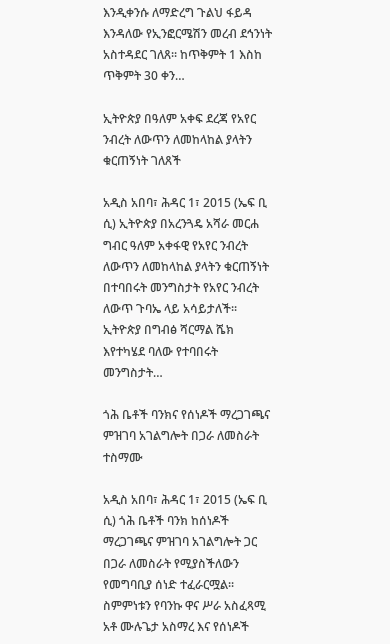እንዲቀንሱ ለማድረግ ጉልህ ፋይዳ እንዳለው የኢንፎርሜሽን መረብ ደኅንነት አስተዳደር ገለጸ፡፡ ከጥቅምት 1 እስከ ጥቅምት 30 ቀን…

ኢትዮጵያ በዓለም አቀፍ ደረጃ የአየር ንብረት ለውጥን ለመከላከል ያላትን ቁርጠኝነት ገለጸች

አዲስ አበባ፣ ሕዳር 1፣ 2015 (ኤፍ ቢ ሲ) ኢትዮጵያ በአረንጓዴ አሻራ መርሐ ግብር ዓለም አቀፋዊ የአየር ንብረት ለውጥን ለመከላከል ያላትን ቁርጠኝነት በተባበሩት መንግስታት የአየር ንብረት ለውጥ ጉባኤ ላይ አሳይታለች፡፡ ኢትዮጵያ በግብፅ ሻርማል ሼክ እየተካሄደ ባለው የተባበሩት መንግስታት…

ጎሕ ቤቶች ባንክና የሰነዶች ማረጋገጫና ምዝገባ አገልግሎት በጋራ ለመስራት ተስማሙ

አዲስ አበባ፣ ሕዳር 1፣ 2015 (ኤፍ ቢ ሲ) ጎሕ ቤቶች ባንክ ከሰነዶች ማረጋገጫና ምዝገባ አገልግሎት ጋር በጋራ ለመስራት የሚያስችለውን የመግባቢያ ሰነድ ተፈራርሟል፡፡ ስምምነቱን የባንኩ ዋና ሥራ አስፈጻሚ አቶ ሙሉጌታ አስማረ እና የሰነዶች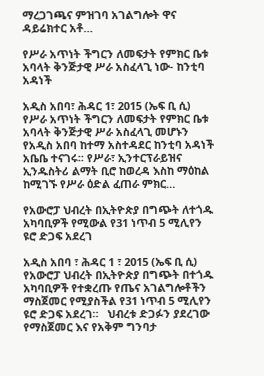ማረጋገጫና ምዝገባ አገልግሎት ዋና ዳይሬክተር አቶ…

የሥራ አጥነት ችግርን ለመፍታት የምክር ቤቱ አባላት ቅንጅታዊ ሥራ አስፈላጊ ነው- ከንቲባ አዳነች

አዲስ አበባ፣ ሕዳር 1፣ 2015 (ኤፍ ቢ ሲ) የሥራ አጥነት ችግርን ለመፍታት የምክር ቤቱ አባላት ቅንጅታዊ ሥራ አስፈላጊ መሆኑን የአዲስ አበባ ከተማ አስተዳደር ከንቲባ አዳነች አቤቤ ተናገሩ፡፡ የሥራ፣ ኢንተርፕራይዝና ኢንዱስትሪ ልማት ቢሮ ከወረዳ እስከ ማዕከል ከሚገኙ የሥራ ዕድል ፈጠራ ምክር…

የአውሮፓ ህብረት በኢትዮጵያ በግጭት ለተጎዱ አካባቢዎች የሚውል የ31 ነጥብ 5 ሚሊየን ዩሮ ድጋፍ አደረገ

አዲስ አበባ ፣ ሕዳር 1 ፣ 2015 (ኤፍ ቢ ሲ) የአውሮፓ ህብረት በኢትዮጵያ በግጭት በተጎዱ አካባቢዎች የተቋረጡ የጤና አገልግሎቶችን ማስጀመር የሚያስችል የ31 ነጥብ 5 ሚሊየን ዩሮ ድጋፍ አደረገ።   ህብረቱ ድጋፉን ያደረገው የማስጀመር እና የአቅም ግንባታ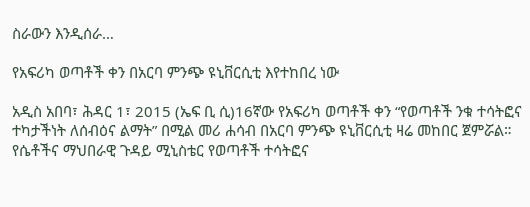ስራውን እንዲሰራ…

የአፍሪካ ወጣቶች ቀን በአርባ ምንጭ ዩኒቨርሲቲ እየተከበረ ነው

አዲስ አበባ፣ ሕዳር 1፣ 2015 (ኤፍ ቢ ሲ)16ኛው የአፍሪካ ወጣቶች ቀን “የወጣቶች ንቁ ተሳትፎና ተካታችነት ለሰብዕና ልማት” በሚል መሪ ሐሳብ በአርባ ምንጭ ዩኒቨርሲቲ ዛሬ መከበር ጀምሯል። የሴቶችና ማህበራዊ ጉዳይ ሚኒስቴር የወጣቶች ተሳትፎና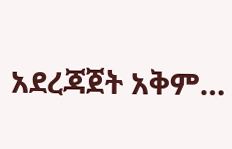አደረጃጀት አቅም…